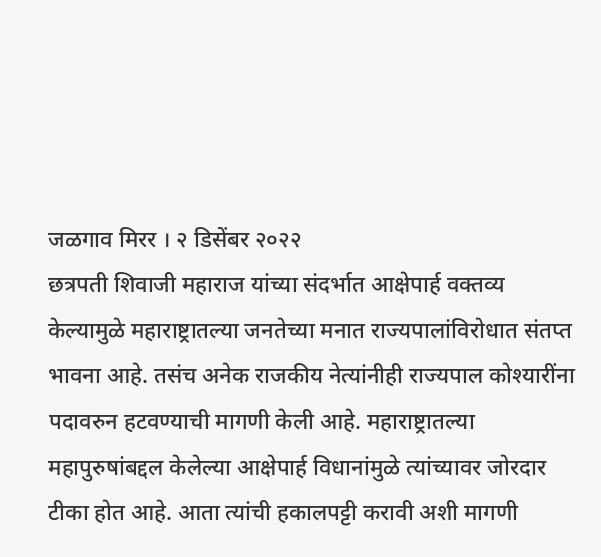जळगाव मिरर । २ डिसेंबर २०२२
छत्रपती शिवाजी महाराज यांच्या संदर्भात आक्षेपार्ह वक्तव्य केल्यामुळे महाराष्ट्रातल्या जनतेच्या मनात राज्यपालांविरोधात संतप्त भावना आहे. तसंच अनेक राजकीय नेत्यांनीही राज्यपाल कोश्यारींना पदावरुन हटवण्याची मागणी केली आहे. महाराष्ट्रातल्या महापुरुषांबद्दल केलेल्या आक्षेपार्ह विधानांमुळे त्यांच्यावर जोरदार टीका होत आहे. आता त्यांची हकालपट्टी करावी अशी मागणी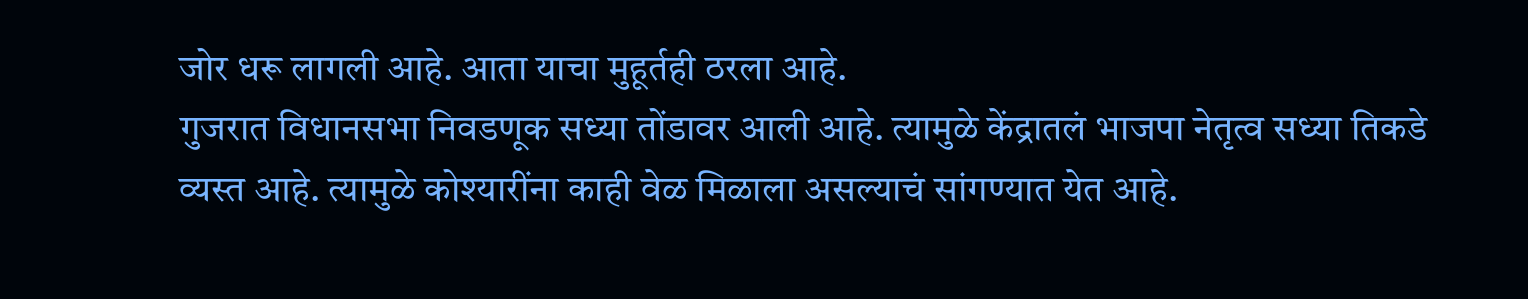जोर धरू लागली आहे. आता याचा मुहूर्तही ठरला आहे.
गुजरात विधानसभा निवडणूक सध्या तोंडावर आली आहे. त्यामुळे केंद्रातलं भाजपा नेतृत्व सध्या तिकडे व्यस्त आहे. त्यामुळे कोश्यारींना काही वेळ मिळाला असल्याचं सांगण्यात येत आहे.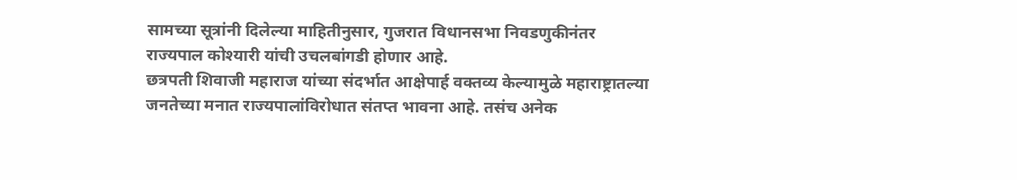सामच्या सूत्रांनी दिलेल्या माहितीनुसार, गुजरात विधानसभा निवडणुकीनंतर राज्यपाल कोश्यारी यांची उचलबांगडी होणार आहे.
छत्रपती शिवाजी महाराज यांच्या संदर्भात आक्षेपार्ह वक्तव्य केल्यामुळे महाराष्ट्रातल्या जनतेच्या मनात राज्यपालांविरोधात संतप्त भावना आहे. तसंच अनेक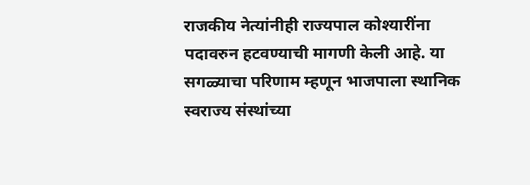राजकीय नेत्यांनीही राज्यपाल कोश्यारींना पदावरुन हटवण्याची मागणी केली आहे. या सगळ्याचा परिणाम म्हणून भाजपाला स्थानिक स्वराज्य संस्थांच्या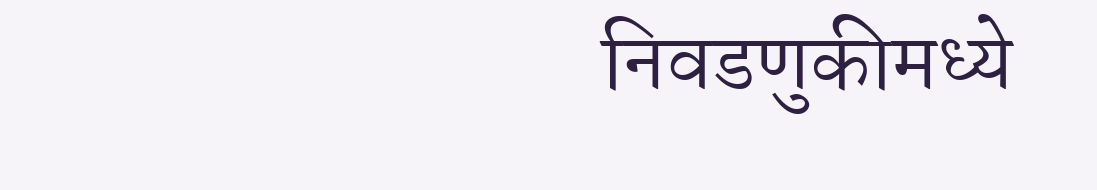निवडणुकीमध्ये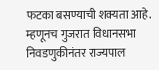फटका बसण्याची शक्यता आहे. म्हणूनच गुजरात विधानसभा निवडणुकीनंतर राज्यपाल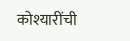कोश्यारींची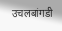उचलबांगडी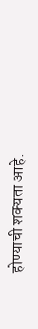होण्याची शक्यता आहे.